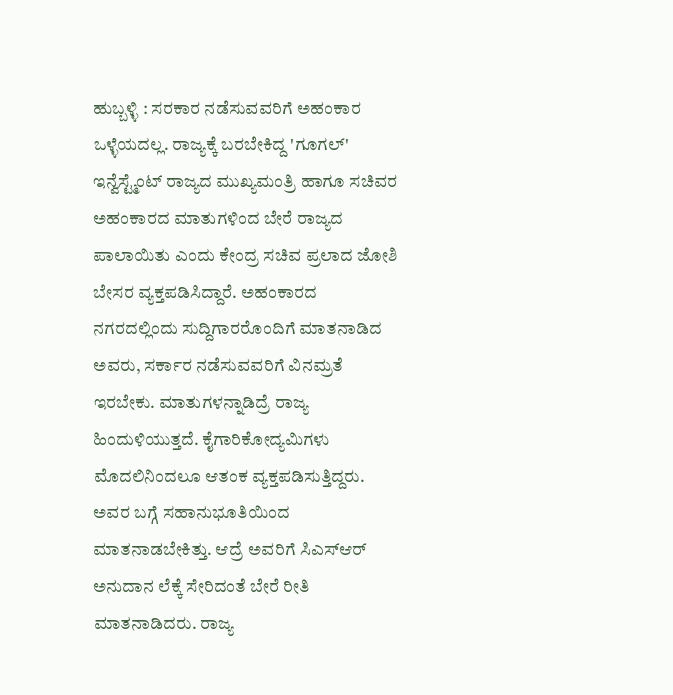ಹುಬ್ಬಳ್ಳಿ : ಸರಕಾರ ನಡೆಸುವವರಿಗೆ ಅಹಂಕಾರ ಒಳ್ಳೆಯದಲ್ಲ. ರಾಜ್ಯಕ್ಕೆ ಬರಬೇಕಿದ್ದ 'ಗೂಗಲ್' ಇನ್ವೆಸ್ಟ್ಮೆಂಟ್ ರಾಜ್ಯದ ಮುಖ್ಯಮಂತ್ರಿ ಹಾಗೂ ಸಚಿವರ ಅಹಂಕಾರದ ಮಾತುಗಳಿಂದ ಬೇರೆ ರಾಜ್ಯದ ಪಾಲಾಯಿತು ಎಂದು ಕೇಂದ್ರ ಸಚಿವ ಪ್ರಲಾದ ಜೋಶಿ ಬೇಸರ ವ್ಯಕ್ತಪಡಿಸಿದ್ದಾರೆ. ಅಹಂಕಾರದ ನಗರದಲ್ಲಿಂದು ಸುದ್ದಿಗಾರರೊಂದಿಗೆ ಮಾತನಾಡಿದ ಅವರು, ಸರ್ಕಾರ ನಡೆಸುವವರಿಗೆ ವಿನಮ್ರತೆ ಇರಬೇಕು. ಮಾತುಗಳನ್ನಾಡಿದ್ರೆ ರಾಜ್ಯ ಹಿಂದುಳಿಯುತ್ತದೆ. ಕೈಗಾರಿಕೋದ್ಯಮಿಗಳು ಮೊದಲಿನಿಂದಲೂ ಆತಂಕ ವ್ಯಕ್ತಪಡಿಸುತ್ತಿದ್ದರು. ಅವರ ಬಗ್ಗೆ ಸಹಾನುಭೂತಿಯಿಂದ ಮಾತನಾಡಬೇಕಿತ್ತು. ಆದ್ರೆ ಅವರಿಗೆ ಸಿಎಸ್ಆರ್ ಅನುದಾನ ಲೆಕ್ಕೆ ಸೇರಿದಂತೆ ಬೇರೆ ರೀತಿ ಮಾತನಾಡಿದರು. ರಾಜ್ಯ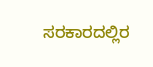ಸರಕಾರದಲ್ಲಿರ